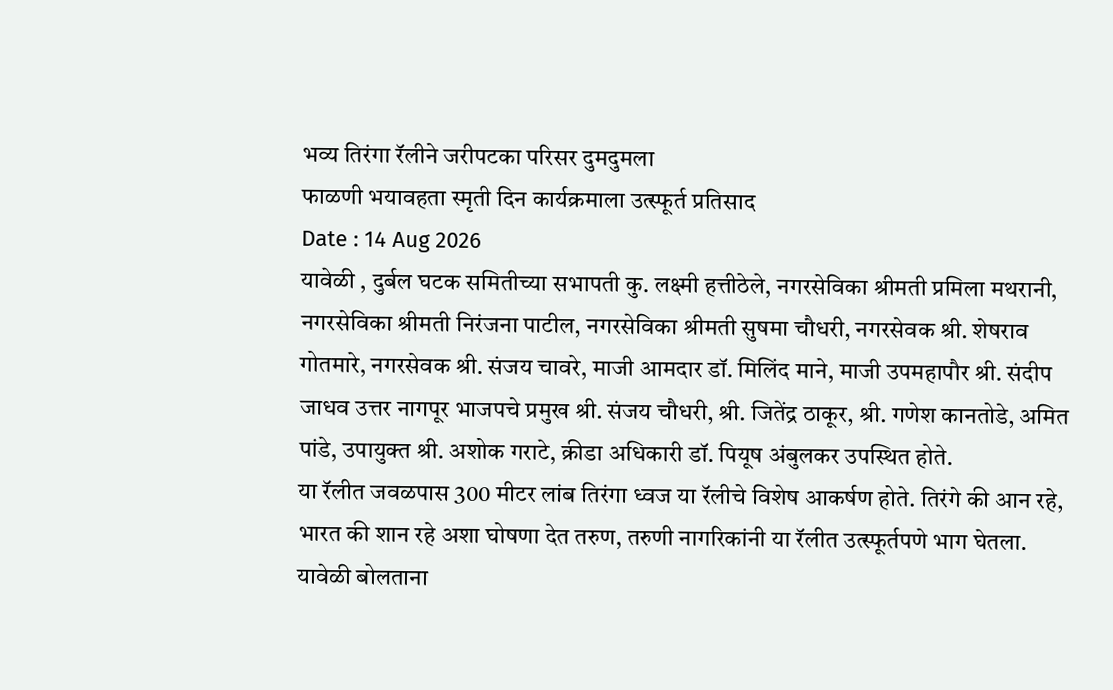भव्य तिरंगा रॅलीने जरीपटका परिसर दुमदुमला
फाळणी भयावहता स्मृती दिन कार्यक्रमाला उत्स्फूर्त प्रतिसाद
Date : 14 Aug 2026
यावेळी , दुर्बल घटक समितीच्या सभापती कु. लक्ष्मी हत्तीठेले, नगरसेविका श्रीमती प्रमिला मथरानी, नगरसेविका श्रीमती निरंजना पाटील, नगरसेविका श्रीमती सुषमा चौधरी, नगरसेवक श्री. शेषराव गोतमारे, नगरसेवक श्री. संजय चावरे, माजी आमदार डॉ. मिलिंद माने, माजी उपमहापौर श्री. संदीप जाधव उत्तर नागपूर भाजपचे प्रमुख श्री. संजय चौधरी, श्री. जितेंद्र ठाकूर, श्री. गणेश कानतोडे, अमित पांडे, उपायुक्त श्री. अशोक गराटे, क्रीडा अधिकारी डॉ. पियूष अंबुलकर उपस्थित होते.
या रॅलीत जवळपास 300 मीटर लांब तिरंगा ध्वज या रॅलीचे विशेष आकर्षण होते. तिरंगे की आन रहे, भारत की शान रहे अशा घोषणा देत तरुण, तरुणी नागरिकांनी या रॅलीत उत्स्फूर्तपणे भाग घेतला.
यावेळी बोलताना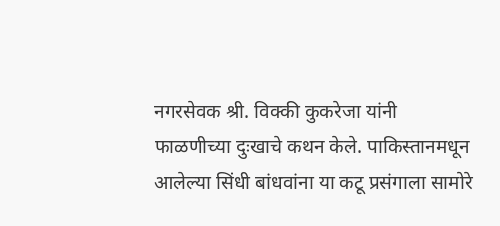नगरसेवक श्री. विक्की कुकरेजा यांनी फाळणीच्या दुःखाचे कथन केले. पाकिस्तानमधून आलेल्या सिंधी बांधवांना या कटू प्रसंगाला सामोरे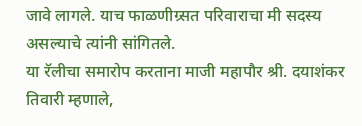जावे लागले. याच फाळणीग्र्सत परिवाराचा मी सदस्य असल्याचे त्यांनी सांगितले.
या रॅलीचा समारोप करताना माजी महापौर श्री. दयाशंकर तिवारी म्हणाले,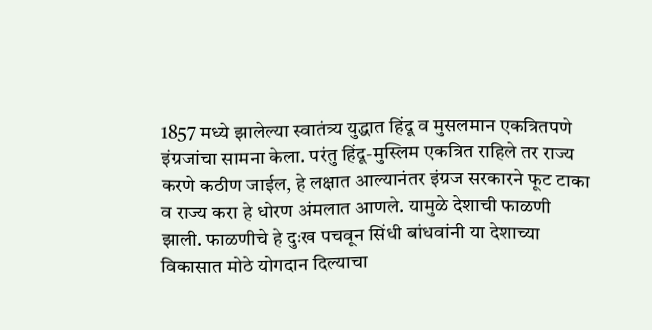1857 मध्ये झालेल्या स्वातंत्र्य युद्धात हिंदू व मुसलमान एकत्रितपणे इंग्रजांचा सामना केला. परंतु हिंदू-मुस्लिम एकत्रित राहिले तर राज्य करणे कठीण जाईल, हे लक्षात आल्यानंतर इंग्रज सरकारने फूट टाका व राज्य करा हे धोरण अंमलात आणले. यामुळे देशाची फाळणी झाली. फाळणीचे हे दुःख पचवून सिंधी बांधवांनी या देशाच्या विकासात मोठे योगदान दिल्याचा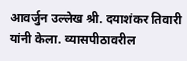आवर्जुन उल्लेख श्री. दयाशंकर तिवारी यांनी केला. व्यासपीठावरील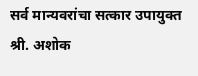सर्व मान्यवरांचा सत्कार उपायुक्त श्री. अशोक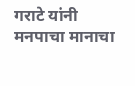गराटे यांनी मनपाचा मानाचा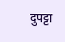दुपट्टा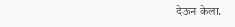देऊन केला.